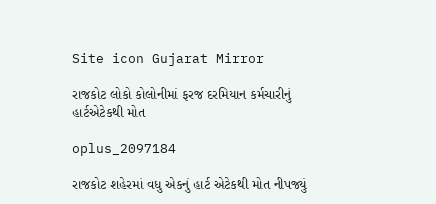Site icon Gujarat Mirror

રાજકોટ લોકો કોલોનીમાં ફરજ દરમિયાન કર્મચારીનું હાર્ટએટેકથી મોત

oplus_2097184

રાજકોટ શહેરમાં વધુ એકનું હાર્ટ એટેકથી મોત નીપજ્યું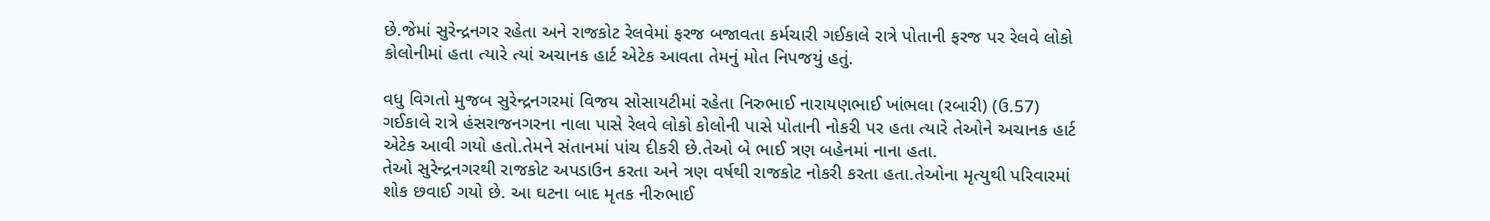છે.જેમાં સુરેન્દ્રનગર રહેતા અને રાજકોટ રેલવેમાં ફરજ બજાવતા કર્મચારી ગઈકાલે રાત્રે પોતાની ફરજ પર રેલવે લોકો કોલોનીમાં હતા ત્યારે ત્યાં અચાનક હાર્ટ એટેક આવતા તેમનું મોત નિપજયું હતું.

વધુ વિગતો મુજબ સુરેન્દ્રનગરમાં વિજય સોસાયટીમાં રહેતા નિરુભાઈ નારાયણભાઈ ખાંભલા (રબારી) (ઉ.57) ગઈકાલે રાત્રે હંસરાજનગરના નાલા પાસે રેલવે લોકો કોલોની પાસે પોતાની નોકરી પર હતા ત્યારે તેઓને અચાનક હાર્ટ એટેક આવી ગયો હતો.તેમને સંતાનમાં પાંચ દીકરી છે.તેઓ બે ભાઈ ત્રણ બહેનમાં નાના હતા.
તેઓ સુરેન્દ્રનગરથી રાજકોટ અપડાઉન કરતા અને ત્રણ વર્ષથી રાજકોટ નોકરી કરતા હતા.તેઓના મૃત્યુથી પરિવારમાં શોક છવાઈ ગયો છે. આ ઘટના બાદ મૃતક નીરુભાઈ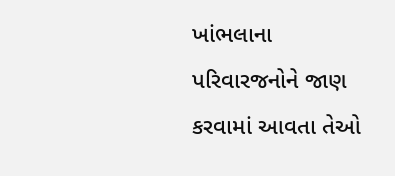ખાંભલાના પરિવારજનોને જાણ કરવામાં આવતા તેઓ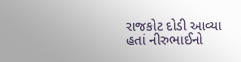રાજકોટ દોડી આવ્યા હતાં નીરુભાઈનો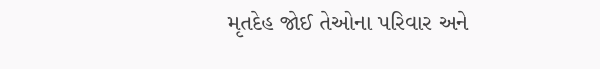મૃતદેહ જોઈ તેઓના પરિવાર અને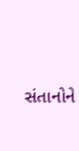સંતાનોને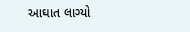આઘાત લાગ્યો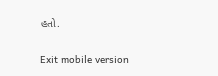હતો.

Exit mobile version